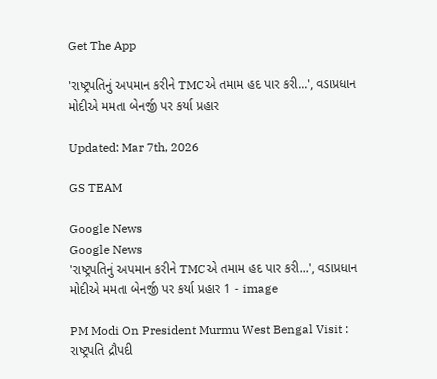Get The App

'રાષ્ટ્રપતિનું અપમાન કરીને TMCએ તમામ હદ પાર કરી...', વડાપ્રધાન મોદીએ મમતા બેનર્જી પર કર્યા પ્રહાર

Updated: Mar 7th, 2026

GS TEAM

Google News
Google News
'રાષ્ટ્રપતિનું અપમાન કરીને TMCએ તમામ હદ પાર કરી...', વડાપ્રધાન મોદીએ મમતા બેનર્જી પર કર્યા પ્રહાર 1 - image

PM Modi On President Murmu West Bengal Visit : રાષ્ટ્રપતિ દ્રૌપદી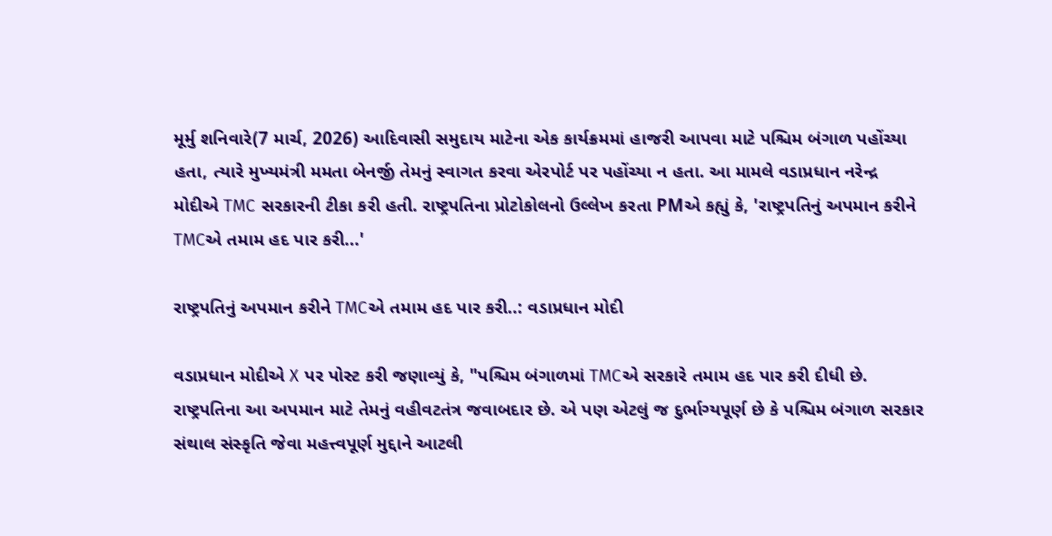મૂર્મુ શનિવારે(7 માર્ચ, 2026) આદિવાસી સમુદાય માટેના એક કાર્યક્રમમાં હાજરી આપવા માટે પશ્ચિમ બંગાળ પહોંચ્યા હતા, ત્યારે મુખ્યમંત્રી મમતા બેનર્જી તેમનું સ્વાગત કરવા એરપોર્ટ પર પહોંચ્યા ન હતા. આ મામલે વડાપ્રધાન નરેન્દ્ર મોદીએ TMC સરકારની ટીકા કરી હતી. રાષ્ટ્રપતિના પ્રોટોકોલનો ઉલ્લેખ કરતા PMએ કહ્યું કે, 'રાષ્ટ્રપતિનું અપમાન કરીને TMCએ તમામ હદ પાર કરી...'

રાષ્ટ્રપતિનું અપમાન કરીને TMCએ તમામ હદ પાર કરી..: વડાપ્રધાન મોદી

વડાપ્રધાન મોદીએ X પર પોસ્ટ કરી જણાવ્યું કે, "પશ્ચિમ બંગાળમાં TMCએ સરકારે તમામ હદ પાર કરી દીધી છે. રાષ્ટ્રપતિના આ અપમાન માટે તેમનું વહીવટતંત્ર જવાબદાર છે. એ પણ એટલું જ દુર્ભાગ્યપૂર્ણ છે કે પશ્ચિમ બંગાળ સરકાર સંથાલ સંસ્કૃતિ જેવા મહત્ત્વપૂર્ણ મુદ્દાને આટલી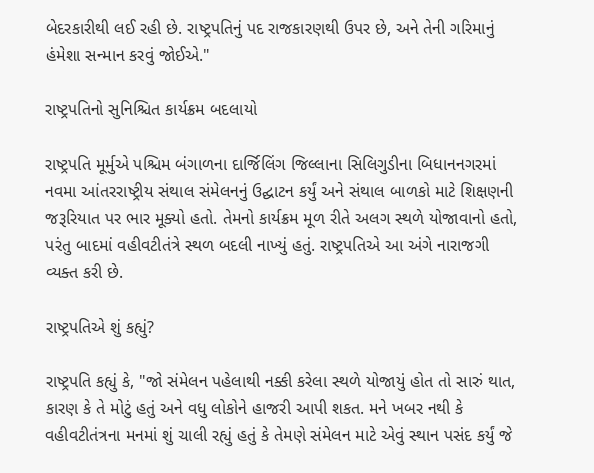બેદરકારીથી લઈ રહી છે. રાષ્ટ્રપતિનું પદ રાજકારણથી ઉપર છે, અને તેની ગરિમાનું હંમેશા સન્માન કરવું જોઈએ."

રાષ્ટ્રપતિનો સુનિશ્ચિત કાર્યક્રમ બદલાયો

રાષ્ટ્રપતિ મૂર્મુએ પશ્ચિમ બંગાળના દાર્જિલિંગ જિલ્લાના સિલિગુડીના બિધાનનગરમાં નવમા આંતરરાષ્ટ્રીય સંથાલ સંમેલનનું ઉદ્ઘાટન કર્યું અને સંથાલ બાળકો માટે શિક્ષણની જરૂરિયાત પર ભાર મૂક્યો હતો. તેમનો કાર્યક્રમ મૂળ રીતે અલગ સ્થળે યોજાવાનો હતો, પરંતુ બાદમાં વહીવટીતંત્રે સ્થળ બદલી નાખ્યું હતું. રાષ્ટ્રપતિએ આ અંગે નારાજગી વ્યક્ત કરી છે.

રાષ્ટ્રપતિએ શું કહ્યું?

રાષ્ટ્રપતિ કહ્યું કે, "જો સંમેલન પહેલાથી નક્કી કરેલા સ્થળે યોજાયું હોત તો સારું થાત, કારણ કે તે મોટું હતું અને વધુ લોકોને હાજરી આપી શકત. મને ખબર નથી કે વહીવટીતંત્રના મનમાં શું ચાલી રહ્યું હતું કે તેમણે સંમેલન માટે એવું સ્થાન પસંદ કર્યું જે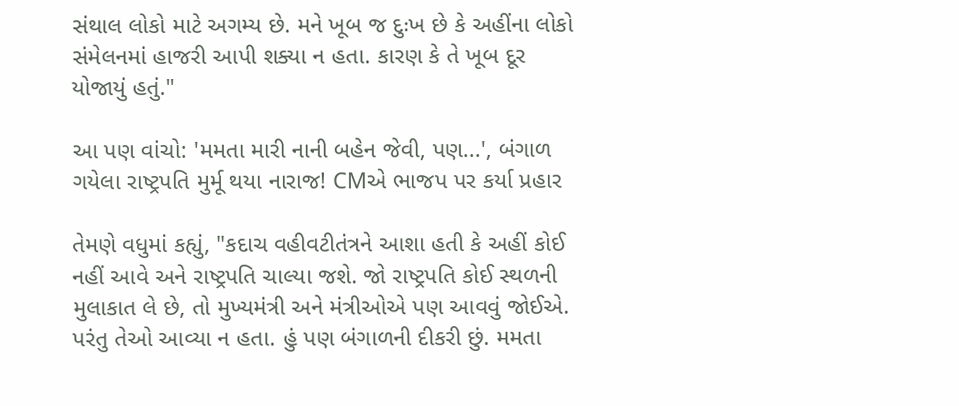સંથાલ લોકો માટે અગમ્ય છે. મને ખૂબ જ દુઃખ છે કે અહીંના લોકો સંમેલનમાં હાજરી આપી શક્યા ન હતા. કારણ કે તે ખૂબ દૂર યોજાયું હતું."

આ પણ વાંચો: 'મમતા મારી નાની બહેન જેવી, પણ...', બંગાળ ગયેલા રાષ્ટ્રપતિ મુર્મૂ થયા નારાજ! CMએ ભાજપ પર કર્યા પ્રહાર

તેમણે વધુમાં કહ્યું, "કદાચ વહીવટીતંત્રને આશા હતી કે અહીં કોઈ નહીં આવે અને રાષ્ટ્રપતિ ચાલ્યા જશે. જો રાષ્ટ્રપતિ કોઈ સ્થળની મુલાકાત લે છે, તો મુખ્યમંત્રી અને મંત્રીઓએ પણ આવવું જોઈએ. પરંતુ તેઓ આવ્યા ન હતા. હું પણ બંગાળની દીકરી છું. મમતા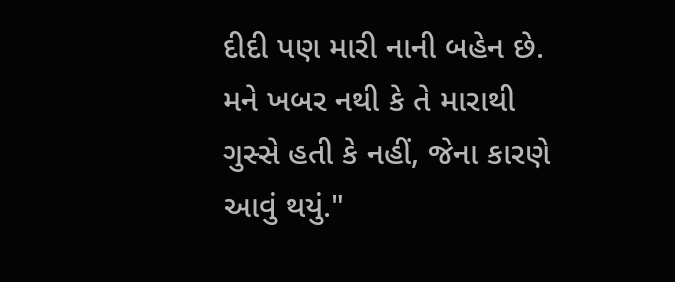દીદી પણ મારી નાની બહેન છે. મને ખબર નથી કે તે મારાથી ગુસ્સે હતી કે નહીં, જેના કારણે આવું થયું."